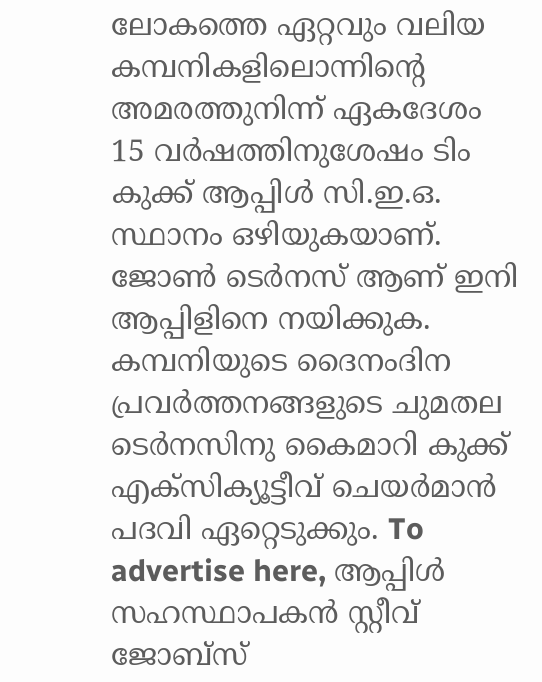ലോകത്തെ ഏറ്റവും വലിയ കമ്പനികളിലൊന്നിന്റെ അമരത്തുനിന്ന് ഏകദേശം 15 വർഷത്തിനുശേഷം ടിം കുക്ക് ആപ്പിൾ സി.ഇ.ഒ. സ്ഥാനം ഒഴിയുകയാണ്. ജോൺ ടെർനസ് ആണ് ഇനി ആപ്പിളിനെ നയിക്കുക. കമ്പനിയുടെ ദൈനംദിന പ്രവർത്തനങ്ങളുടെ ചുമതല ടെർനസിനു കൈമാറി കുക്ക് എക്സിക്യൂട്ടീവ് ചെയർമാൻ പദവി ഏറ്റെടുക്കും. To advertise here, ആപ്പിൾ സഹസ്ഥാപകൻ സ്റ്റീവ് ജോബ്സ്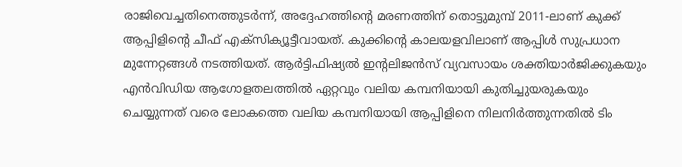രാജിവെച്ചതിനെത്തുടർന്ന്, അദ്ദേഹത്തിന്റെ മരണത്തിന് തൊട്ടുമുമ്പ് 2011-ലാണ് കുക്ക് ആപ്പിളിന്റെ ചീഫ് എക്സിക്യൂട്ടീവായത്. കുക്കിന്റെ കാലയളവിലാണ് ആപ്പിൾ സുപ്രധാന മുന്നേറ്റങ്ങൾ നടത്തിയത്. ആർട്ടിഫിഷ്യൽ ഇന്റലിജൻസ് വ്യവസായം ശക്തിയാർജിക്കുകയും എൻവിഡിയ ആഗോളതലത്തിൽ ഏറ്റവും വലിയ കമ്പനിയായി കുതിച്ചുയരുകയും ചെയ്യുന്നത് വരെ ലോകത്തെ വലിയ കമ്പനിയായി ആപ്പിളിനെ നിലനിർത്തുന്നതിൽ ടിം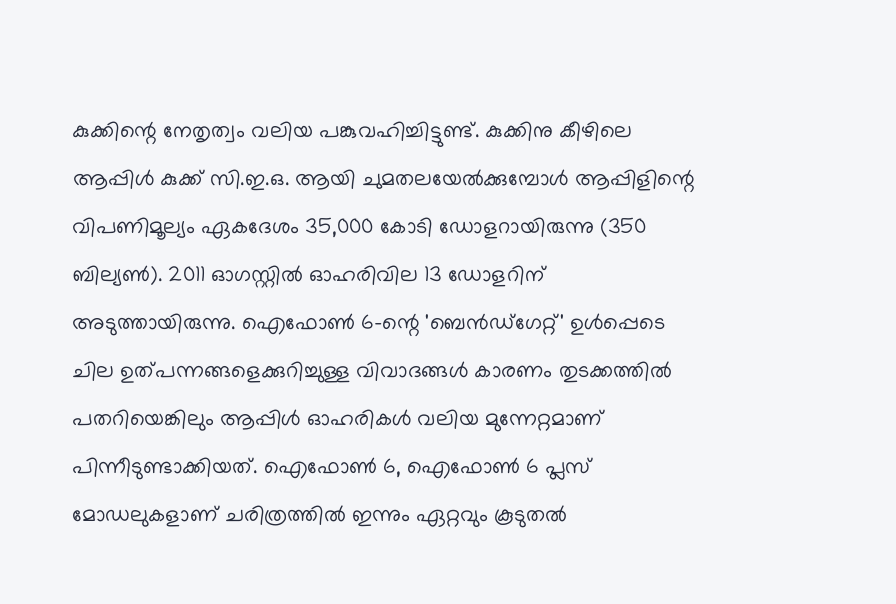കുക്കിന്റെ നേതൃത്വം വലിയ പങ്കുവഹിച്ചിട്ടുണ്ട്. കുക്കിനു കീഴിലെ ആപ്പിൾ കുക്ക് സി.ഇ.ഒ. ആയി ചുമതലയേൽക്കുമ്പോൾ ആപ്പിളിന്റെ വിപണിമൂല്യം ഏകദേശം 35,000 കോടി ഡോളറായിരുന്നു (350 ബില്യൺ). 2011 ഓഗസ്റ്റിൽ ഓഹരിവില 13 ഡോളറിന് അടുത്തായിരുന്നു. ഐഫോൺ 6-ന്റെ 'ബെൻഡ്ഗേറ്റ്' ഉൾപ്പെടെ ചില ഉത്പന്നങ്ങളെക്കുറിച്ചുള്ള വിവാദങ്ങൾ കാരണം തുടക്കത്തിൽ പതറിയെങ്കിലും ആപ്പിൾ ഓഹരികൾ വലിയ മുന്നേറ്റമാണ് പിന്നീടുണ്ടാക്കിയത്. ഐഫോൺ 6, ഐഫോൺ 6 പ്ലസ് മോഡലുകളാണ് ചരിത്രത്തിൽ ഇന്നും ഏറ്റവും കൂടുതൽ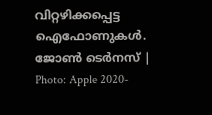വിറ്റഴിക്കപ്പെട്ട ഐഫോണുകൾ. ജോൺ ടെർനസ് | Photo: Apple 2020-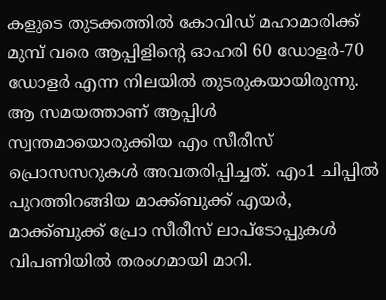കളുടെ തുടക്കത്തിൽ കോവിഡ് മഹാമാരിക്ക് മുമ്പ് വരെ ആപ്പിളിന്റെ ഓഹരി 60 ഡോളർ-70 ഡോളർ എന്ന നിലയിൽ തുടരുകയായിരുന്നു. ആ സമയത്താണ് ആപ്പിൾ സ്വന്തമായൊരുക്കിയ എം സീരീസ് പ്രൊസസറുകൾ അവതരിപ്പിച്ചത്. എം1 ചിപ്പിൽ പുറത്തിറങ്ങിയ മാക്ക്ബുക്ക് എയർ, മാക്ക്ബുക്ക് പ്രോ സീരീസ് ലാപ്ടോപ്പുകൾ വിപണിയിൽ തരംഗമായി മാറി.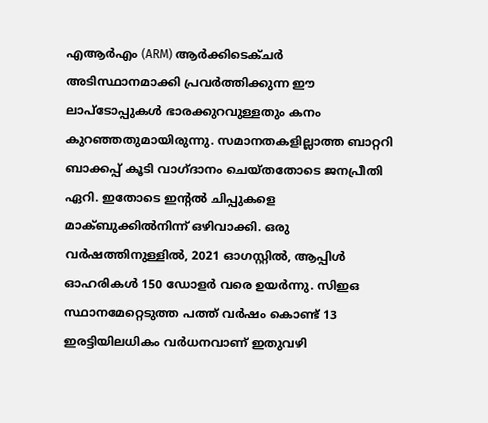എആർഎം (ARM) ആർക്കിടെക്ചർ അടിസ്ഥാനമാക്കി പ്രവർത്തിക്കുന്ന ഈ ലാപ്ടോപ്പുകൾ ഭാരക്കുറവുള്ളതും കനം കുറഞ്ഞതുമായിരുന്നു. സമാനതകളില്ലാത്ത ബാറ്ററി ബാക്കപ്പ് കൂടി വാഗ്ദാനം ചെയ്തതോടെ ജനപ്രീതി ഏറി. ഇതോടെ ഇന്റൽ ചിപ്പുകളെ മാക്ബുക്കിൽനിന്ന് ഒഴിവാക്കി. ഒരു വർഷത്തിനുള്ളിൽ, 2021 ഓഗസ്റ്റിൽ, ആപ്പിൾ ഓഹരികൾ 150 ഡോളർ വരെ ഉയർന്നു. സിഇഒ സ്ഥാനമേറ്റെടുത്ത പത്ത് വർഷം കൊണ്ട് 13 ഇരട്ടിയിലധികം വർധനവാണ് ഇതുവഴി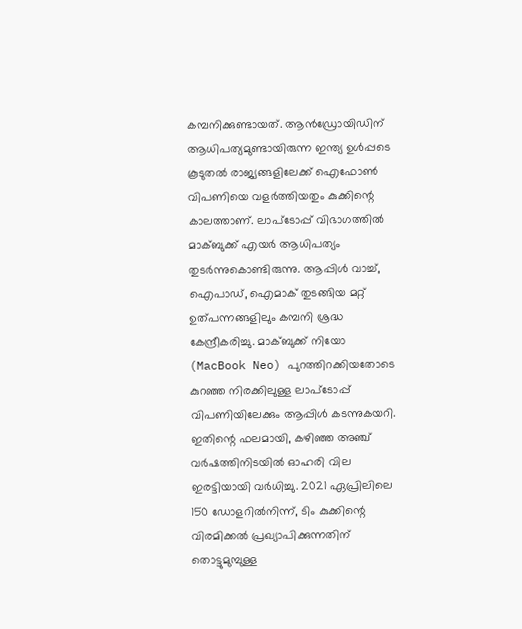കമ്പനിക്കുണ്ടായത്. ആൻഡ്രോയിഡിന് ആധിപത്യമുണ്ടായിരുന്ന ഇന്ത്യ ഉൾപ്പടെ കൂടുതൽ രാജ്യങ്ങളിലേക്ക് ഐഫോൺ വിപണിയെ വളർത്തിയതും കുക്കിന്റെ കാലത്താണ്. ലാപ്ടോപ്പ് വിഭാഗത്തിൽ മാക്ബുക്ക് എയർ ആധിപത്യം തുടർന്നുകൊണ്ടിരുന്നു. ആപ്പിൾ വാച്ച്, ഐപാഡ്, ഐമാക് തുടങ്ങിയ മറ്റ് ഉത്പന്നങ്ങളിലും കമ്പനി ശ്രദ്ധ കേന്ദ്രീകരിച്ചു. മാക്ബുക്ക് നിയോ (MacBook Neo) പുറത്തിറക്കിയതോടെ കുറഞ്ഞ നിരക്കിലുള്ള ലാപ്ടോപ്പ് വിപണിയിലേക്കും ആപ്പിൾ കടന്നുകയറി. ഇതിന്റെ ഫലമായി, കഴിഞ്ഞ അഞ്ച് വർഷത്തിനിടയിൽ ഓഹരി വില ഇരട്ടിയായി വർധിച്ചു. 2021 ഏപ്രിലിലെ 150 ഡോളറിൽനിന്ന്, ടിം കുക്കിന്റെ വിരമിക്കൽ പ്രഖ്യാപിക്കുന്നതിന് തൊട്ടുമുമ്പുള്ള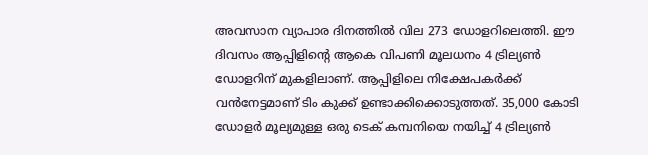അവസാന വ്യാപാര ദിനത്തിൽ വില 273 ഡോളറിലെത്തി. ഈ ദിവസം ആപ്പിളിന്റെ ആകെ വിപണി മൂലധനം 4 ട്രില്യൺ ഡോളറിന് മുകളിലാണ്. ആപ്പിളിലെ നിക്ഷേപകർക്ക് വൻനേട്ടമാണ് ടിം കുക്ക് ഉണ്ടാക്കിക്കൊടുത്തത്. 35,000 കോടി ഡോളർ മൂല്യമുള്ള ഒരു ടെക് കമ്പനിയെ നയിച്ച് 4 ട്രില്യൺ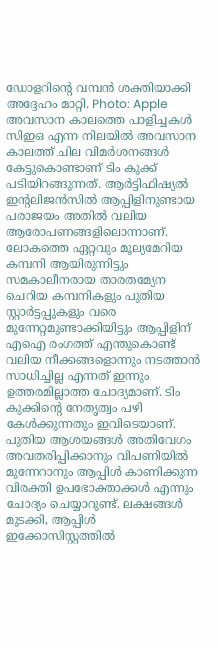ഡോളറിന്റെ വമ്പൻ ശക്തിയാക്കി അദ്ദേഹം മാറ്റി. Photo: Apple അവസാന കാലത്തെ പാളിച്ചകൾ സിഇഒ എന്ന നിലയിൽ അവസാന കാലത്ത് ചില വിമർശനങ്ങൾ കേട്ടുകൊണ്ടാണ് ടിം കുക്ക് പടിയിറങ്ങുന്നത്. ആർട്ടിഫിഷ്യൽ ഇന്റലിജൻസിൽ ആപ്പിളിനുണ്ടായ പരാജയം അതിൽ വലിയ ആരോപണങ്ങളിലൊന്നാണ്. ലോകത്തെ ഏറ്റവും മൂല്യമേറിയ കമ്പനി ആയിരുന്നിട്ടും സമകാലീനരായ താരതമ്യേന ചെറിയ കമ്പനികളും പുതിയ സ്റ്റാർട്ടപ്പുകളും വരെ മുന്നേറ്റമുണ്ടാക്കിയിട്ടും ആപ്പിളിന് എഐ രംഗത്ത് എന്തുകൊണ്ട് വലിയ നീക്കങ്ങളൊന്നും നടത്താൻ സാധിച്ചില്ല എന്നത് ഇന്നും ഉത്തരമില്ലാത്ത ചോദ്യമാണ്. ടിം കുക്കിന്റെ നേതൃത്വം പഴി കേൾക്കുന്നതും ഇവിടെയാണ്. പുതിയ ആശയങ്ങൾ അതിവേഗം അവതരിപ്പിക്കാനും വിപണിയിൽ മുന്നേറാനും ആപ്പിൾ കാണിക്കുന്ന വിരക്തി ഉപഭോക്താക്കൾ എന്നും ചോദ്യം ചെയ്യാറുണ്ട്. ലക്ഷങ്ങൾ മുടക്കി, ആപ്പിൾ ഇക്കോസിസ്റ്റത്തിൽ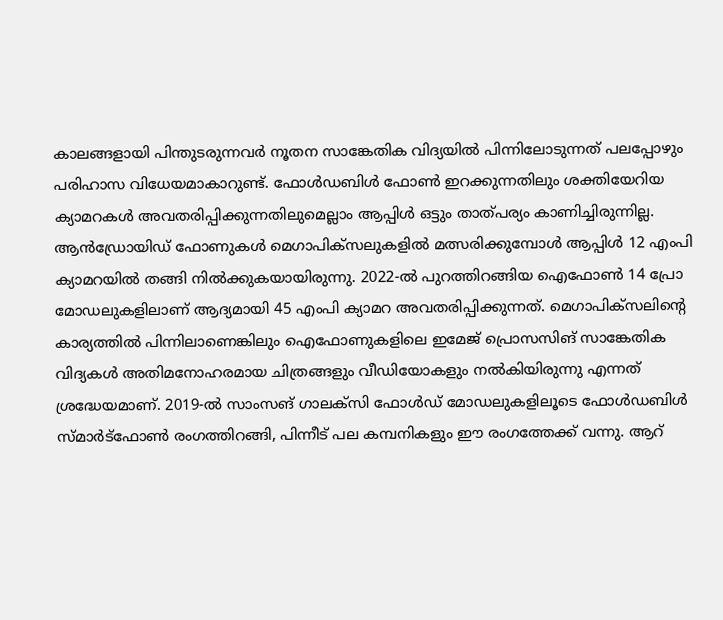കാലങ്ങളായി പിന്തുടരുന്നവർ നൂതന സാങ്കേതിക വിദ്യയിൽ പിന്നിലോടുന്നത് പലപ്പോഴും പരിഹാസ വിധേയമാകാറുണ്ട്. ഫോൾഡബിൾ ഫോൺ ഇറക്കുന്നതിലും ശക്തിയേറിയ ക്യാമറകൾ അവതരിപ്പിക്കുന്നതിലുമെല്ലാം ആപ്പിൾ ഒട്ടും താത്പര്യം കാണിച്ചിരുന്നില്ല. ആൻഡ്രോയിഡ് ഫോണുകൾ മെഗാപിക്സലുകളിൽ മത്സരിക്കുമ്പോൾ ആപ്പിൾ 12 എംപി ക്യാമറയിൽ തങ്ങി നിൽക്കുകയായിരുന്നു. 2022-ൽ പുറത്തിറങ്ങിയ ഐഫോൺ 14 പ്രോ മോഡലുകളിലാണ് ആദ്യമായി 45 എംപി ക്യാമറ അവതരിപ്പിക്കുന്നത്. മെഗാപിക്സലിന്റെ കാര്യത്തിൽ പിന്നിലാണെങ്കിലും ഐഫോണുകളിലെ ഇമേജ് പ്രൊസസിങ് സാങ്കേതിക വിദ്യകൾ അതിമനോഹരമായ ചിത്രങ്ങളും വീഡിയോകളും നൽകിയിരുന്നു എന്നത് ശ്രദ്ധേയമാണ്. 2019-ൽ സാംസങ് ഗാലക്സി ഫോൾഡ് മോഡലുകളിലൂടെ ഫോൾഡബിൾ സ്മാർട്ഫോൺ രംഗത്തിറങ്ങി, പിന്നീട് പല കമ്പനികളും ഈ രംഗത്തേക്ക് വന്നു. ആറ്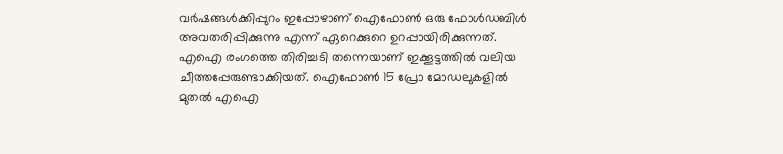വർഷങ്ങൾക്കിപ്പുറം ഇപ്പോഴാണ് ഐഫോൺ ഒരു ഫോൾഡബിൾ അവതരിപ്പിക്കുന്നു എന്ന് ഏറെക്കുറെ ഉറപ്പായിരിക്കുന്നത്. എഐ രംഗത്തെ തിരിച്ചടി തന്നെയാണ് ഇക്കൂട്ടത്തിൽ വലിയ ചീത്തപ്പേരുണ്ടാക്കിയത്. ഐഫോൺ 15 പ്രോ മോഡലുകളിൽ മുതൽ എഐ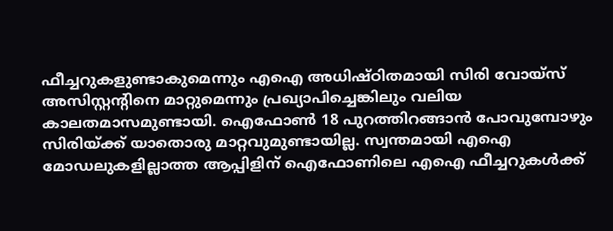ഫീച്ചറുകളുണ്ടാകുമെന്നും എഐ അധിഷ്ഠിതമായി സിരി വോയ്സ് അസിസ്റ്റന്റിനെ മാറ്റുമെന്നും പ്രഖ്യാപിച്ചെങ്കിലും വലിയ കാലതമാസമുണ്ടായി. ഐഫോൺ 18 പുറത്തിറങ്ങാൻ പോവുമ്പോഴും സിരിയ്ക്ക് യാതൊരു മാറ്റവുമുണ്ടായില്ല. സ്വന്തമായി എഐ മോഡലുകളില്ലാത്ത ആപ്പിളിന് ഐഫോണിലെ എഐ ഫീച്ചറുകൾക്ക്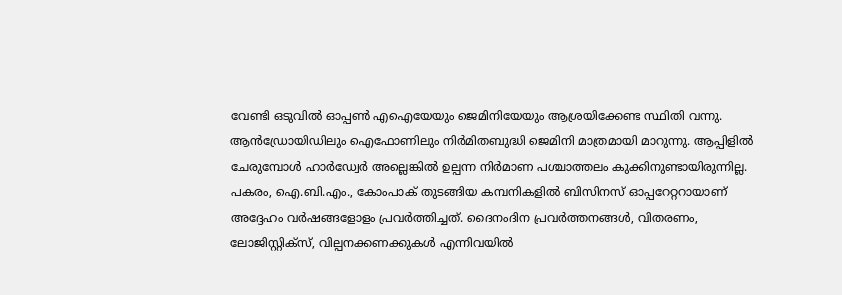വേണ്ടി ഒടുവിൽ ഓപ്പൺ എഐയേയും ജെമിനിയേയും ആശ്രയിക്കേണ്ട സ്ഥിതി വന്നു. ആൻഡ്രോയിഡിലും ഐഫോണിലും നിർമിതബുദ്ധി ജെമിനി മാത്രമായി മാറുന്നു. ആപ്പിളിൽ ചേരുമ്പോൾ ഹാർഡ്വേർ അല്ലെങ്കിൽ ഉല്പന്ന നിർമാണ പശ്ചാത്തലം കുക്കിനുണ്ടായിരുന്നില്ല. പകരം, ഐ.ബി.എം., കോംപാക് തുടങ്ങിയ കമ്പനികളിൽ ബിസിനസ് ഓപ്പറേറ്ററായാണ് അദ്ദേഹം വർഷങ്ങളോളം പ്രവർത്തിച്ചത്. ദൈനംദിന പ്രവർത്തനങ്ങൾ, വിതരണം, ലോജിസ്റ്റിക്സ്, വില്പനക്കണക്കുകൾ എന്നിവയിൽ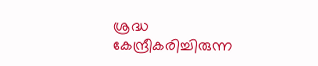ശ്രദ്ധ കേന്ദ്രീകരിച്ചിരുന്ന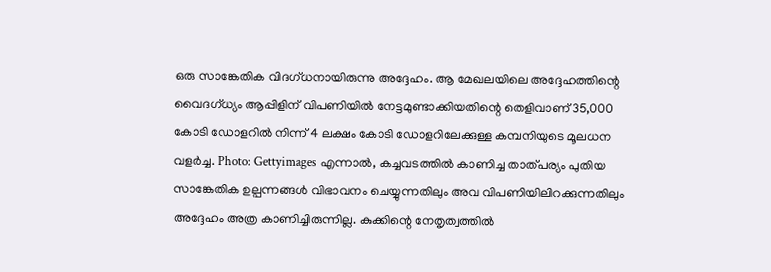ഒരു സാങ്കേതിക വിദഗ്ധനായിരുന്നു അദ്ദേഹം. ആ മേഖലയിലെ അദ്ദേഹത്തിന്റെ വൈദഗ്ധ്യം ആപ്പിളിന് വിപണിയിൽ നേട്ടമുണ്ടാക്കിയതിന്റെ തെളിവാണ് 35,000 കോടി ഡോളറിൽ നിന്ന് 4 ലക്ഷം കോടി ഡോളറിലേക്കുള്ള കമ്പനിയുടെ മൂലധന വളർച്ച. Photo: Gettyimages എന്നാൽ, കച്ചവടത്തിൽ കാണിച്ച താത്പര്യം പുതിയ സാങ്കേതിക ഉല്പന്നങ്ങൾ വിഭാവനം ചെയ്യുന്നതിലും അവ വിപണിയിലിറക്കുന്നതിലും അദ്ദേഹം അത്ര കാണിച്ചിരുന്നില്ല. കുക്കിന്റെ നേതൃത്വത്തിൽ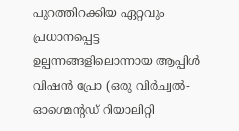പുറത്തിറക്കിയ ഏറ്റവും പ്രധാനപ്പെട്ട ഉല്പന്നങ്ങളിലൊന്നായ ആപ്പിൾ വിഷൻ പ്രോ (ഒരു വിർച്വൽ-ഓഗ്മെന്റഡ് റിയാലിറ്റി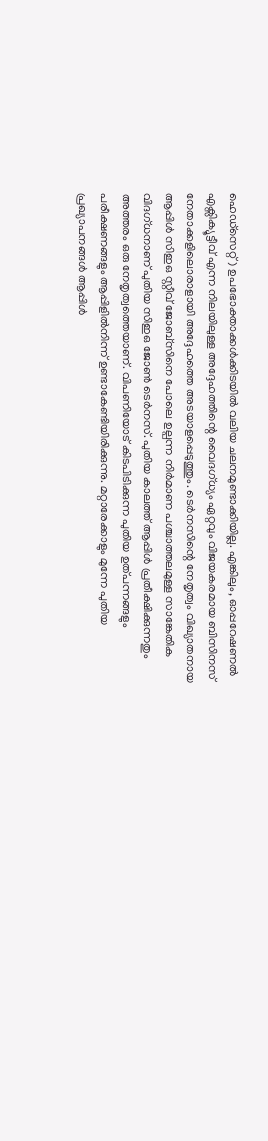ഹെഡ്സെറ്റ്) ഉപഭോക്താക്കൾക്കിടയിൽ വലിയ ചലനമുണ്ടാക്കിയില്ല. എങ്കിലും, ഓപ്പറേഷണൽ എക്സിക്യൂട്ടീവ് എന്ന നിലയിലുള്ള അദ്ദേഹത്തിന്റെ വൈദഗ്ധ്യം ഏറ്റവും വിജയകരമായ ബിസിനസ് നേതാക്കളിലൊരാളായി അദ്ദേഹത്തെ അടയാളപ്പെടുത്തും. ടെർനസിന്റെ നേതൃത്വം വിഖ്യാതനായ ആപ്പിൾ സിഇഒ സ്റ്റീവ് ജോബ്സിനെ പോലെ ഉല്പന്ന നിർമാണ പശ്ചാത്തലമുള്ള സാങ്കേതിക വിദഗ്ധനാണ് പുതിയ സിഇഒ ജോൺ ടെർനസ്. പുതിയ കാലത്ത് ആപ്പിൾ പ്രതീക്ഷിക്കുന്നതും അത്തരം ഒരു നേതൃത്വത്തെയാണ്. വിപണിയോട് കിടപിടിക്കുന്ന പുതിയ ഉത്പന്നങ്ങളും പരീക്ഷണങ്ങളും ആപ്പിളിൽനിന്ന് ഉണ്ടാകേണ്ടിയിരിക്കുന്നു. മറ്റാരേക്കാളും മുന്നേ പുതിയ പ്രഖ്യാപനങ്ങൾ ആപ്പിൾ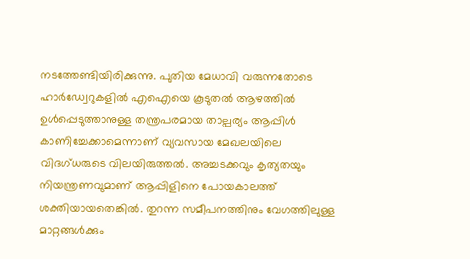നടത്തേണ്ടിയിരിക്കുന്നു. പുതിയ മേധാവി വരുന്നതോടെ ഹാർഡ്വേറുകളിൽ എഐയെ കൂടുതൽ ആഴത്തിൽ ഉൾപ്പെടുത്താനുള്ള തന്ത്രപരമായ താല്പര്യം ആപ്പിൾ കാണിച്ചേക്കാമെന്നാണ് വ്യവസായ മേഖലയിലെ വിദഗ്ധരുടെ വിലയിരുത്തൽ. അച്ചടക്കവും കൃത്യതയും നിയന്ത്രണവുമാണ് ആപ്പിളിനെ പോയകാലത്ത് ശക്തിയായതെങ്കിൽ. തുറന്ന സമീപനത്തിനും വേഗത്തിലുള്ള മാറ്റങ്ങൾക്കും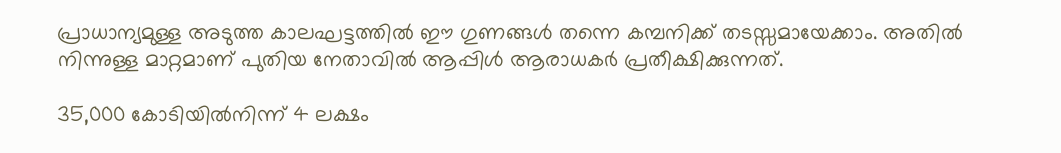പ്രാധാന്യമുള്ള അടുത്ത കാലഘട്ടത്തിൽ ഈ ഗുണങ്ങൾ തന്നെ കമ്പനിക്ക് തടസ്സമായേക്കാം. അതിൽ നിന്നുള്ള മാറ്റമാണ് പുതിയ നേതാവിൽ ആപ്പിൾ ആരാധകർ പ്രതീക്ഷിക്കുന്നത്.

35,000 കോടിയിൽനിന്ന് 4 ലക്ഷം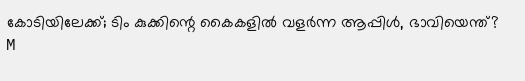കോടിയിലേക്ക്; ടിം കുക്കിന്റെ കൈകളിൽ വളർന്ന ആപ്പിൾ, ഭാവിയെന്ത്?
M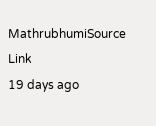MathrubhumiSource Link
19 days ago